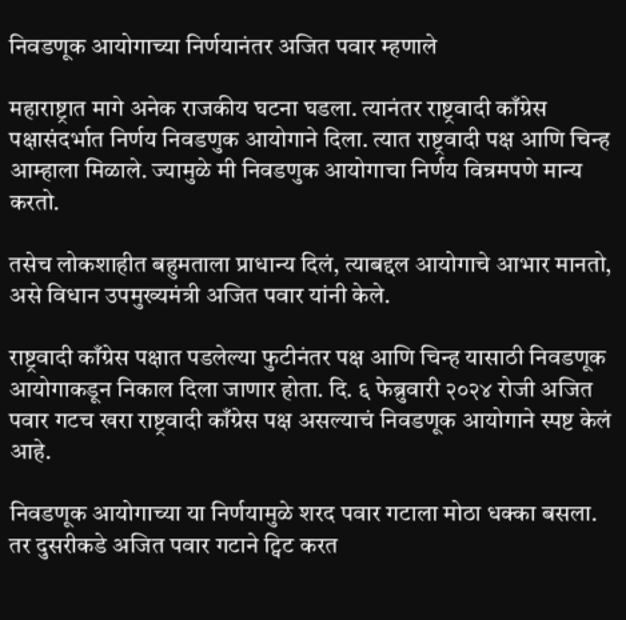निवडणूक आयोगाच्या निर्णयानंतर अजित पवार म्हणाले

महाराष्ट्रात मागे अनेक राजकीय घटना घडला. त्यानंतर राष्ट्रवादी काँग्रेस पक्षासंदर्भात निर्णय निवडणुक आयोगाने दिला. त्यात राष्ट्रवादी पक्ष आणि चिन्ह आम्हाला मिळाले. ज्यामुळे मी निवडणुक आयोगाचा निर्णय विन्रमपणे मान्य करतो.

तसेच लोकशाहीत बहुमताला प्राधान्य दिलं, त्याबद्दल आयोगाचे आभार मानतो, असे विधान उपमुख्यमंत्री अजित पवार यांनी केले.

राष्ट्रवादी काँग्रेस पक्षात पडलेल्या फुटीनंतर पक्ष आणि चिन्ह यासाठी निवडणूक आयोगाकडून निकाल दिला जाणार होता. दि. ६ फेब्रुवारी २०२४ रोजी अजित पवार गटच खरा राष्ट्रवादी काँग्रेस पक्ष असल्याचं निवडणूक आयोगाने स्पष्ट केलं आहे.

निवडणूक आयोगाच्या या निर्णयामुळे शरद पवार गटाला मोठा धक्का बसला. तर दुसरीकडे अजित पवार गटाने ट्विट करत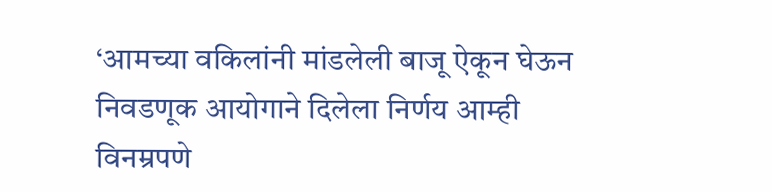‘आमच्या वकिलांनी मांडलेली बाजू ऐकून घेऊन निवडणूक आयोगाने दिलेला निर्णय आम्ही विनम्रपणे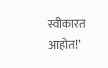स्वीकारत आहोत!’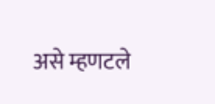असे म्हणटले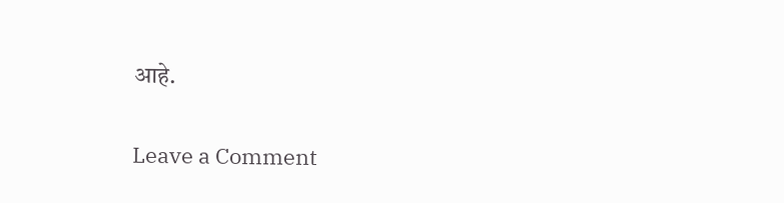आहे.

Leave a Comment